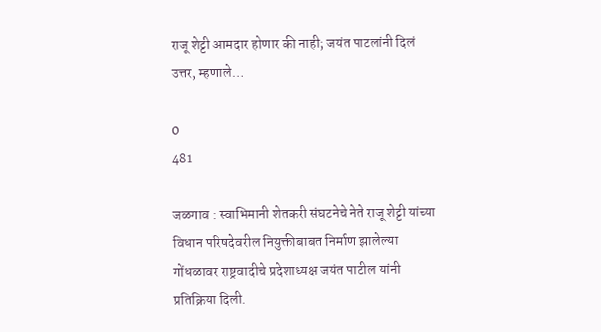राजू शेट्टी आमदार होणार की नाही; जयंत पाटलांनी दिलं उत्तर, म्हणाले…

0
481

जळगाव : स्वाभिमानी शेतकरी संघटनेचे नेते राजू शेट्टी यांच्या विधान परिषदेवरील नियुक्तीबाबत निर्माण झालेल्या गोंधळावर राष्ट्रवादीचे प्रदेशाध्यक्ष जयंत पाटील यांनी प्रतिक्रिया दिली.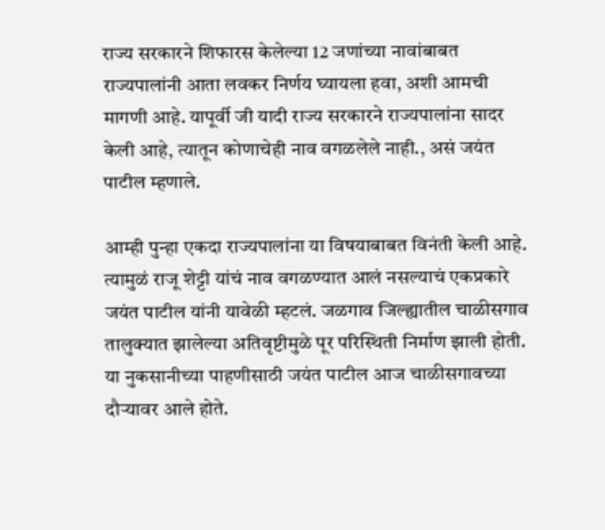राज्य सरकारने शिफारस केलेल्या 12 जणांच्या नावांबाबत राज्यपालांनी आता लवकर निर्णय घ्यायला हवा, अशी आमची मागणी आहे. यापूर्वी जी यादी राज्य सरकारने राज्यपालांना सादर केली आहे, त्यातून कोणाचेही नाव वगळलेले नाही., असं जयंत पाटील म्हणाले.

आम्ही पुन्हा एकदा राज्यपालांना या विषयाबाबत विनंती केली आहे. त्यामुळं राजू शेट्टी यांचं नाव वगळण्यात आलं नसल्याचं एकप्रकारे जयंत पाटील यांनी यावेळी म्हटलं. जळगाव जिल्ह्यातील चाळीसगाव तालुक्यात झालेल्या अतिवृष्टीमुळे पूर परिस्थिती निर्माण झाली होती. या नुकसानीच्या पाहणीसाठी जयंत पाटील आज चाळीसगावच्या दौऱ्यावर आले होते.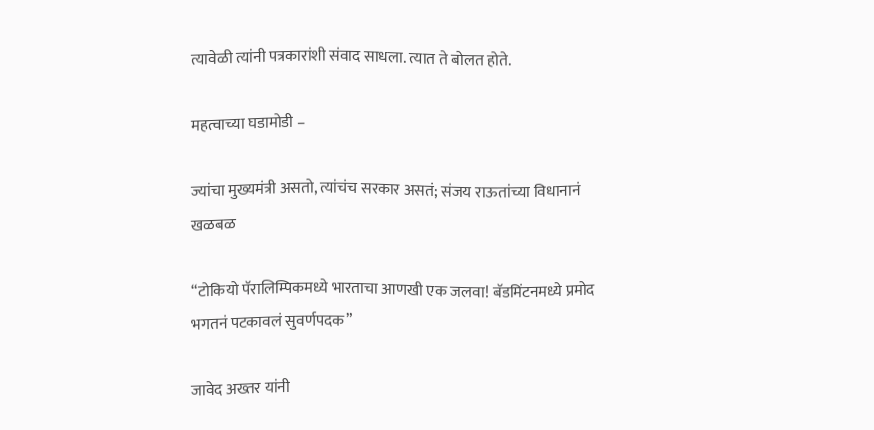त्यावेळी त्यांनी पत्रकारांशी संवाद साधला. त्यात ते बोलत होते.

महत्वाच्या घडामोडी –

ज्यांचा मुख्यमंत्री असतो, त्यांचंच सरकार असतं; संजय राऊतांच्या विधानानं खळबळ

“टोकियो पॅरालिम्पिकमध्ये भारताचा आणखी एक जलवा! बॅडमिंटनमध्ये प्रमोद भगतनं पटकावलं सुवर्णपदक”

जावेद अख्तर यांनी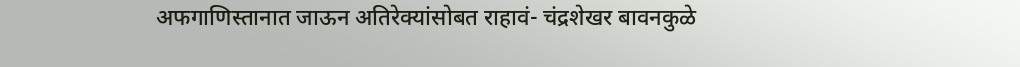अफगाणिस्तानात जाऊन अतिरेक्यांसोबत राहावं- चंद्रशेखर बावनकुळे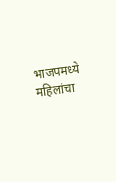भाजपमध्ये महिलांचा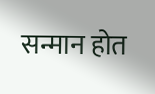सन्मान होत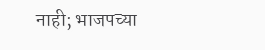नाही; भाजपच्या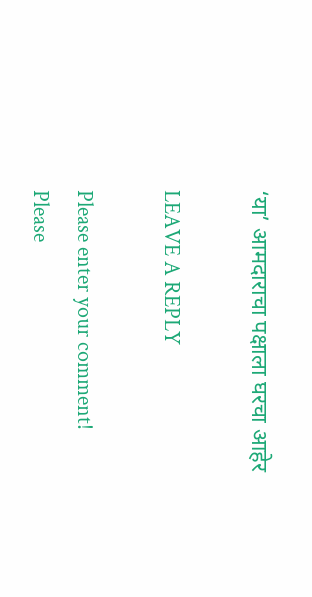‘या’ आमदाराचा पक्षाला घरचा आहेर

LEAVE A REPLY

Please enter your comment!
Please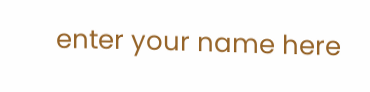enter your name here